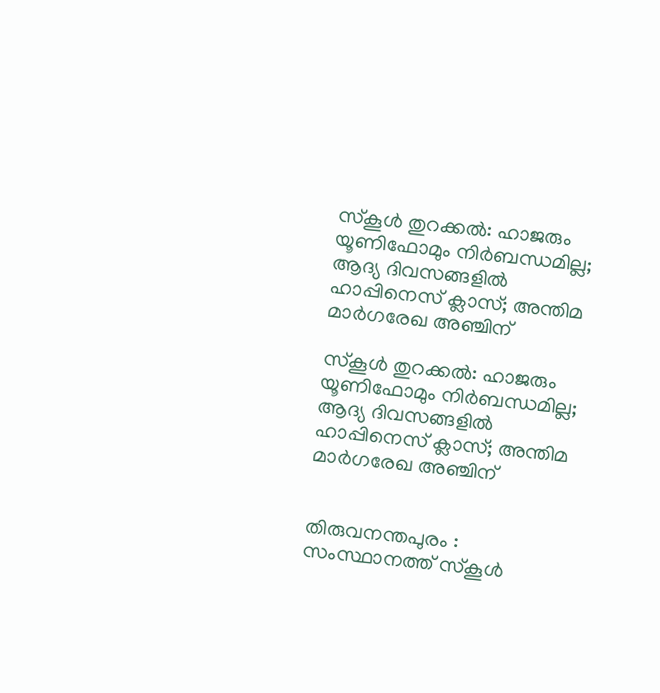സ്‌കൂള്‍ തുറക്കല്‍: ഹാജരും യൂണിഫോമും നിര്‍ബന്ധമില്ല; ആദ്യ ദിവസങ്ങളില്‍ ഹാപ്പിനെസ് ക്ലാസ്; അന്തിമ മാര്‍ഗരേഖ അഞ്ചിന്

സ്‌കൂള്‍ തുറക്കല്‍: ഹാജരും യൂണിഫോമും നിര്‍ബന്ധമില്ല; ആദ്യ ദിവസങ്ങളില്‍ ഹാപ്പിനെസ് ക്ലാസ്; അന്തിമ മാര്‍ഗരേഖ അഞ്ചിന്


തിരുവനന്തപുരം : സംസ്ഥാനത്ത് സ്‌കൂള്‍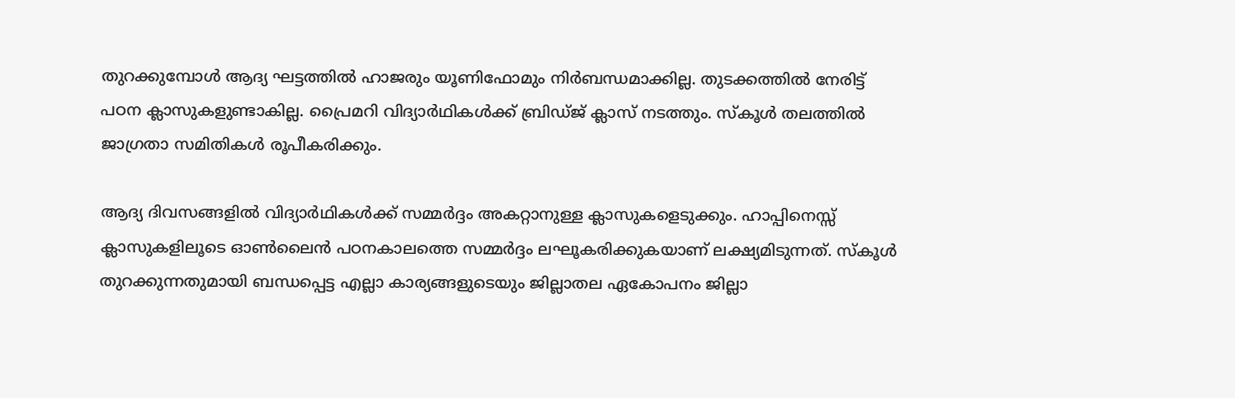തുറക്കുമ്പോള്‍ ആദ്യ ഘട്ടത്തില്‍ ഹാജരും യൂണിഫോമും നിര്‍ബന്ധമാക്കില്ല. തുടക്കത്തില്‍ നേരിട്ട് പഠന ക്ലാസുകളുണ്ടാകില്ല. പ്രൈമറി വിദ്യാര്‍ഥികള്‍ക്ക് ബ്രിഡ്ജ് ക്ലാസ് നടത്തും. സ്‌കൂള്‍ തലത്തില്‍ ജാഗ്രതാ സമിതികള്‍ രൂപീകരിക്കും.

ആദ്യ ദിവസങ്ങളില്‍ വിദ്യാര്‍ഥികള്‍ക്ക് സമ്മര്‍ദ്ദം അകറ്റാനുള്ള ക്ലാസുകളെടുക്കും. ഹാപ്പിനെസ്സ് ക്ലാസുകളിലൂടെ ഓണ്‍ലൈന്‍ പഠനകാലത്തെ സമ്മര്‍ദ്ദം ലഘൂകരിക്കുകയാണ് ലക്ഷ്യമിടുന്നത്. സ്‌കൂള്‍ തുറക്കുന്നതുമായി ബന്ധപ്പെട്ട എല്ലാ കാര്യങ്ങളുടെയും ജില്ലാതല ഏകോപനം ജില്ലാ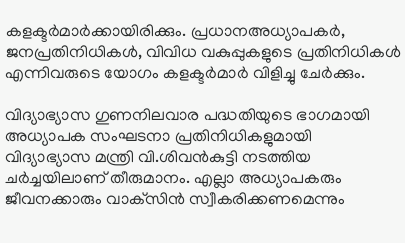കളക്ടര്‍മാര്‍ക്കായിരിക്കും. പ്രധാനഅധ്യാപകര്‍, ജനപ്രതിനിധികള്‍, വിവിധ വകുപ്പുകളുടെ പ്രതിനിധികള്‍ എന്നിവരുടെ യോഗം കളക്ടര്‍മാര്‍ വിളിച്ചു ചേര്‍ക്കും.

വിദ്യാഭ്യാസ ഗുണനിലവാര പദ്ധതിയുടെ ഭാഗമായി അധ്യാപക സംഘടനാ പ്രതിനിധികളുമായി വിദ്യാഭ്യാസ മന്ത്രി വി.ശിവന്‍കുട്ടി നടത്തിയ ചര്‍ച്ചയിലാണ് തീരുമാനം. എല്ലാ അധ്യാപകരും ജീവനക്കാരും വാക്‌സിന്‍ സ്വീകരിക്കണമെന്നും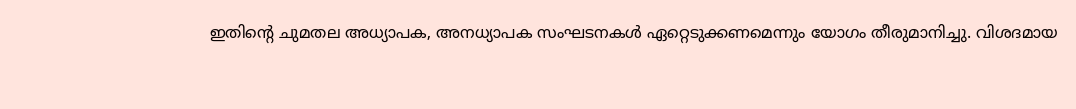ഇതിന്റെ ചുമതല അധ്യാപക, അനധ്യാപക സംഘടനകള്‍ ഏറ്റെടുക്കണമെന്നും യോഗം തീരുമാനിച്ചു. വിശദമായ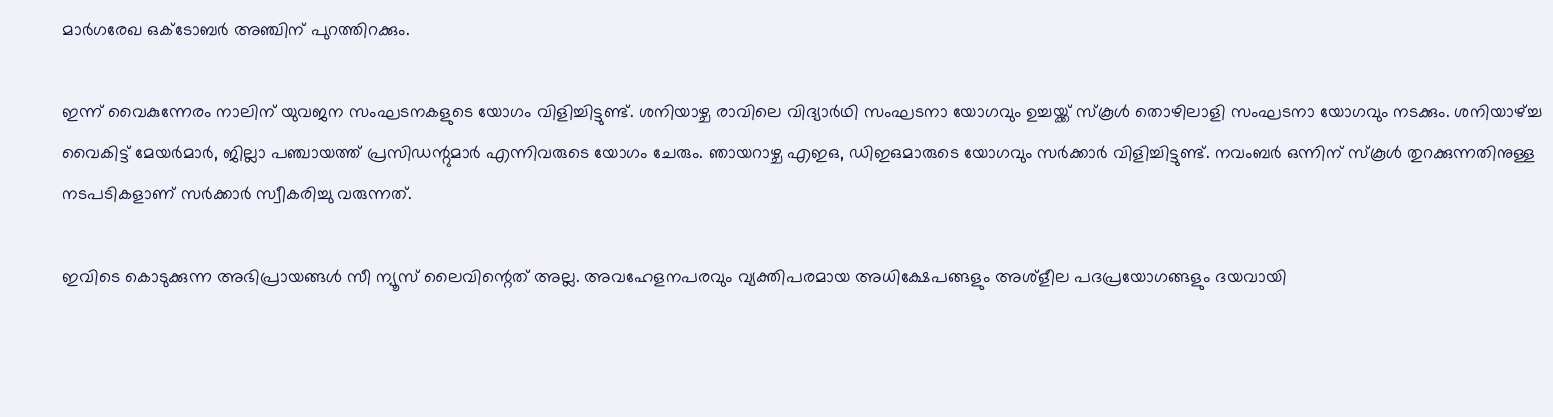മാര്‍ഗരേഖ ഒക്ടോബര്‍ അഞ്ചിന് പുറത്തിറക്കും.

ഇന്ന് വൈകുന്നേരം നാലിന് യുവജന സംഘടനകളുടെ യോഗം വിളിച്ചിട്ടുണ്ട്. ശനിയാഴ്ച രാവിലെ വിദ്യാര്‍ഥി സംഘടനാ യോഗവും ഉച്ചയ്ക്ക് സ്‌കൂള്‍ തൊഴിലാളി സംഘടനാ യോഗവും നടക്കും. ശനിയാഴ്ച്ച വൈകിട്ട് മേയര്‍മാര്‍, ജില്ലാ പഞ്ചായത്ത് പ്രസിഡന്റുമാര്‍ എന്നിവരുടെ യോഗം ചേരും. ഞായറാഴ്ച എഇഒ, ഡിഇഒമാരുടെ യോഗവും സര്‍ക്കാര്‍ വിളിച്ചിട്ടുണ്ട്. നവംബര്‍ ഒന്നിന് സ്‌കൂള്‍ തുറക്കുന്നതിനുള്ള നടപടികളാണ് സര്‍ക്കാര്‍ സ്വീകരിച്ചു വരുന്നത്.

ഇവിടെ കൊടുക്കുന്ന അഭിപ്രായങ്ങള്‍ സീ ന്യൂസ് ലൈവിന്റെത് അല്ല. അവഹേളനപരവും വ്യക്തിപരമായ അധിക്ഷേപങ്ങളും അശ്‌ളീല പദപ്രയോഗങ്ങളും ദയവായി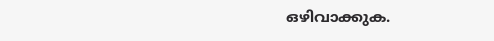ഒഴിവാക്കുക.